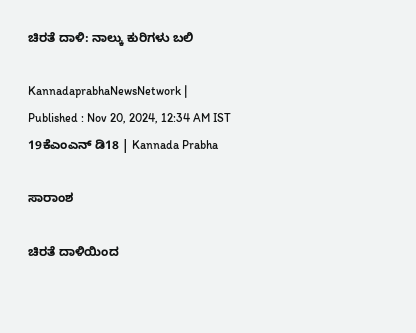ಚಿರತೆ ದಾಳಿ: ನಾಲ್ಕು ಕುರಿಗಳು ಬಲಿ

KannadaprabhaNewsNetwork |
Published : Nov 20, 2024, 12:34 AM IST
19ಕೆಎಂಎನ್ ಡಿ18 | Kannada Prabha

ಸಾರಾಂಶ

ಚಿರತೆ ದಾಳಿಯಿಂದ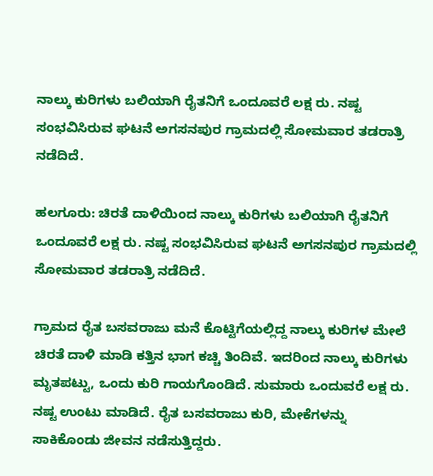ನಾಲ್ಕು ಕುರಿಗಳು ಬಲಿಯಾಗಿ ರೈತನಿಗೆ ಒಂದೂವರೆ ಲಕ್ಷ ರು. ನಷ್ಟ ಸಂಭವಿಸಿರುವ ಘಟನೆ ಅಗಸನಪುರ ಗ್ರಾಮದಲ್ಲಿ ಸೋಮವಾರ ತಡರಾತ್ರಿ ನಡೆದಿದೆ.

ಹಲಗೂರು: ಚಿರತೆ ದಾಳಿಯಿಂದ ನಾಲ್ಕು ಕುರಿಗಳು ಬಲಿಯಾಗಿ ರೈತನಿಗೆ ಒಂದೂವರೆ ಲಕ್ಷ ರು. ನಷ್ಟ ಸಂಭವಿಸಿರುವ ಘಟನೆ ಅಗಸನಪುರ ಗ್ರಾಮದಲ್ಲಿ ಸೋಮವಾರ ತಡರಾತ್ರಿ ನಡೆದಿದೆ.

ಗ್ರಾಮದ ರೈತ ಬಸವರಾಜು ಮನೆ ಕೊಟ್ಟಿಗೆಯಲ್ಲಿದ್ದ ನಾಲ್ಕು ಕುರಿಗಳ ಮೇಲೆ ಚಿರತೆ ದಾಳಿ ಮಾಡಿ ಕತ್ತಿನ ಭಾಗ ಕಚ್ಚಿ ತಿಂದಿವೆ. ಇದರಿಂದ ನಾಲ್ಕು ಕುರಿಗಳು ಮೃತಪಟ್ಟು, ಒಂದು ಕುರಿ ಗಾಯಗೊಂಡಿದೆ. ಸುಮಾರು ಒಂದುವರೆ ಲಕ್ಷ ರು. ನಷ್ಟ ಉಂಟು ಮಾಡಿದೆ. ರೈತ ಬಸವರಾಜು ಕುರಿ, ಮೇಕೆಗಳನ್ನು ಸಾಕಿಕೊಂಡು ಜೀವನ ನಡೆಸುತ್ತಿದ್ದರು.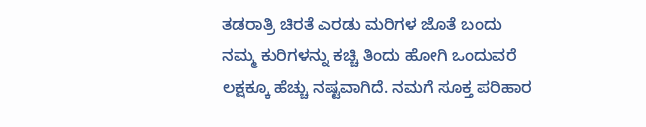ತಡರಾತ್ರಿ ಚಿರತೆ ಎರಡು ಮರಿಗಳ ಜೊತೆ ಬಂದು ನಮ್ಮ ಕುರಿಗಳನ್ನು ಕಚ್ಚಿ ತಿಂದು ಹೋಗಿ ಒಂದುವರೆ ಲಕ್ಷಕ್ಕೂ ಹೆಚ್ಚು ನಷ್ಟವಾಗಿದೆ. ನಮಗೆ ಸೂಕ್ತ ಪರಿಹಾರ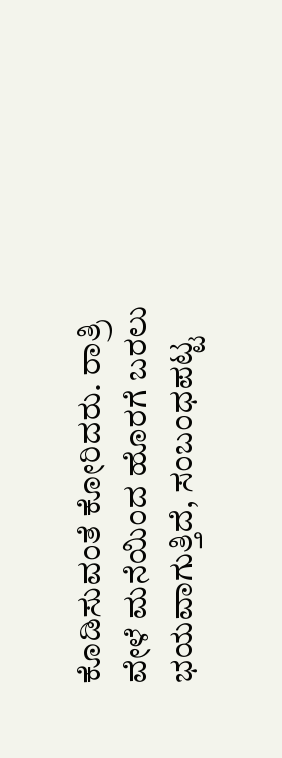ಕೊಡಿಸುವಂತೆ ಕೋರಿದರು. ರಾತ್ರಿ ವೇಳೆ ಮನೆಯಿಂದ ಹೊರಗೆ ಬರಲು ಭಯವಾಗುತ್ತಿದೆ, ಸಂಬಂಧಪಟ್ಟ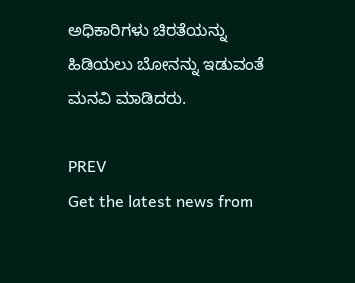ಅಧಿಕಾರಿಗಳು ಚಿರತೆಯನ್ನು ಹಿಡಿಯಲು ಬೋನನ್ನು ಇಡುವಂತೆ ಮನವಿ ಮಾಡಿದರು.

PREV
Get the latest news from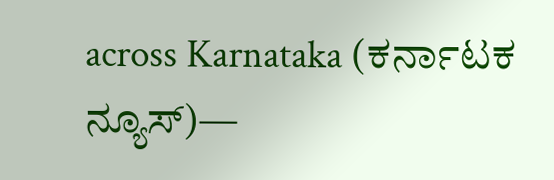across Karnataka (ಕರ್ನಾಟಕ ನ್ಯೂಸ್)—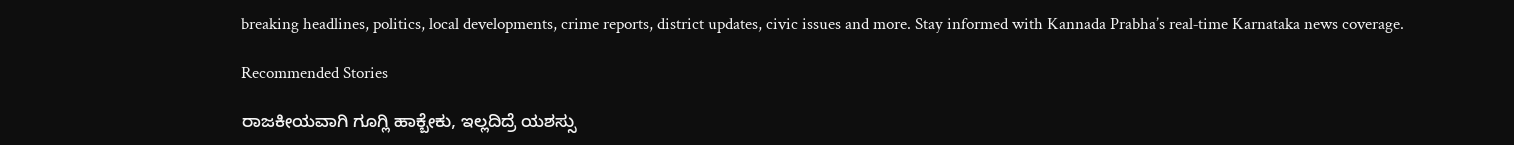breaking headlines, politics, local developments, crime reports, district updates, civic issues and more. Stay informed with Kannada Prabha’s real‑time Karnataka news coverage.

Recommended Stories

ರಾಜಕೀಯವಾಗಿ ಗೂಗ್ಲಿ ಹಾಕ್ಬೇಕು, ಇಲ್ಲದಿದ್ರೆ ಯಶಸ್ಸು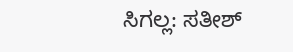ಸಿಗಲ್ಲ: ಸತೀಶ್‌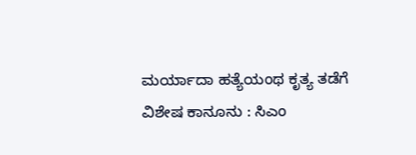ಮರ್ಯಾದಾ ಹತ್ಯೆಯಂಥ ಕೃತ್ಯ ತಡೆಗೆ ವಿಶೇಷ ಕಾನೂನು : ಸಿಎಂ